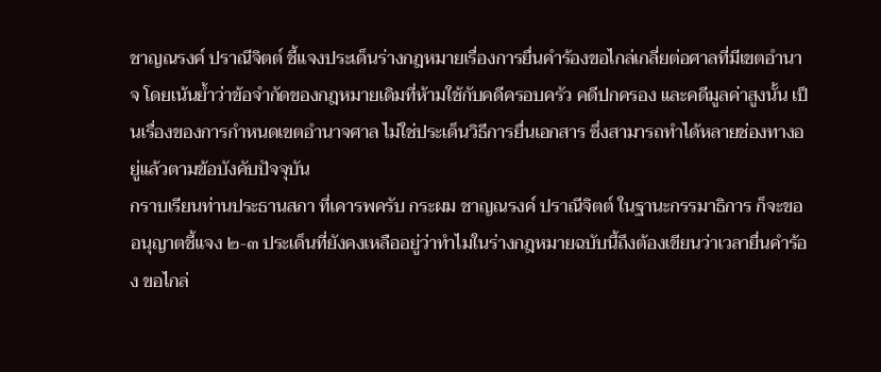ชาญณรงค์ ปราณีจิตต์ ชี้แจงประเด็นร่างกฎหมายเรื่องการยื่นคำร้องขอไกล่เกลี่ยต่อศาลที่มีเขตอำนาจ โดยเน้นย้ำว่าข้อจำกัดของกฎหมายเดิมที่ห้ามใช้กับคดีครอบครัว คดีปกครอง และคดีมูลค่าสูงนั้น เป็นเรื่องของการกำหนดเขตอำนาจศาล ไม่ใช่ประเด็นวิธีการยื่นเอกสาร ซึ่งสามารถทำได้หลายช่องทางอยู่แล้วตามข้อบังคับปัจจุบัน
กราบเรียนท่านประธานสภา ที่เคารพครับ กระผม ชาญณรงค์ ปราณีจิตต์ ในฐานะกรรมาธิการ ก็จะขออนุญาตชี้แจง ๒-๓ ประเด็นที่ยังคงเหลืออยู่ว่าทำไมในร่างกฎหมายฉบับนี้ถึงต้องเขียนว่าเวลายื่นคำร้อง ขอไกล่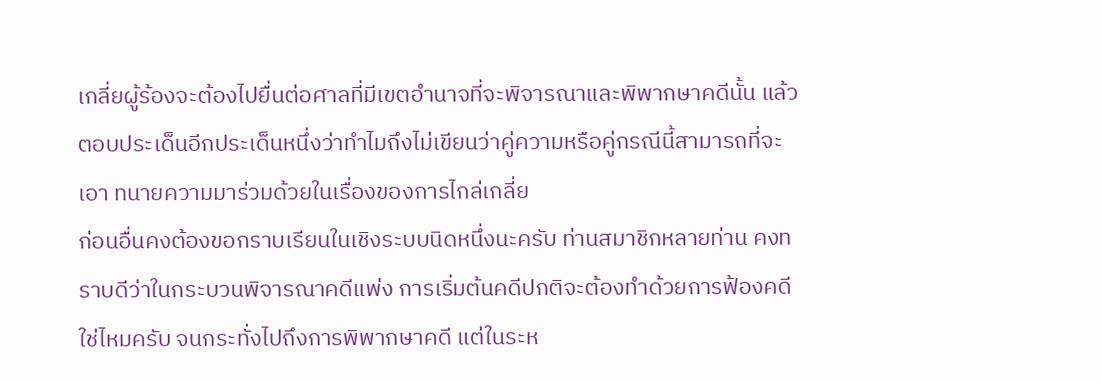เกลี่ยผู้ร้องจะต้องไปยื่นต่อศาลที่มีเขตอำนาจที่จะพิจารณาและพิพากษาคดีนั้น แล้วตอบประเด็นอีกประเด็นหนึ่งว่าทำไมถึงไม่เขียนว่าคู่ความหรือคู่กรณีนี้สามารถที่จะเอา ทนายความมาร่วมด้วยในเรื่องของการไกล่เกลี่ย
ก่อนอื่นคงต้องขอกราบเรียนในเชิงระบบนิดหนึ่งนะครับ ท่านสมาชิกหลายท่าน คงทราบดีว่าในกระบวนพิจารณาคดีแพ่ง การเริ่มต้นคดีปกติจะต้องทำด้วยการฟ้องคดีใช่ไหมครับ จนกระทั่งไปถึงการพิพากษาคดี แต่ในระห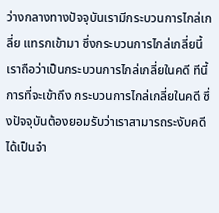ว่างกลางทางปัจจุบันเรามีกระบวนการไกล่เกลี่ย แทรกเข้ามา ซึ่งกระบวนการไกล่เกลี่ยนี้เราถือว่าเป็นกระบวนการไกล่เกลี่ยในคดี ทีนี้การที่จะเข้าถึง กระบวนการไกล่เกลี่ยในคดี ซึ่งปัจจุบันต้องยอมรับว่าเราสามารถระงับคดีได้เป็นจำ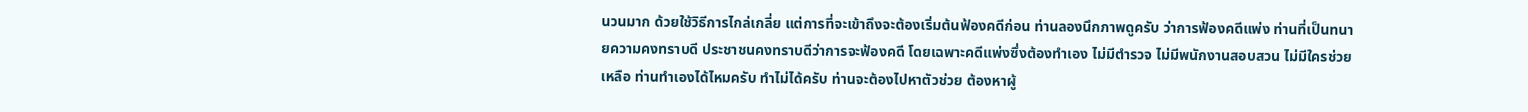นวนมาก ด้วยใช้วิธีการไกล่เกลี่ย แต่การที่จะเข้าถึงจะต้องเริ่มต้นฟ้องคดีก่อน ท่านลองนึกภาพดูครับ ว่าการฟ้องคดีแพ่ง ท่านที่เป็นทนายความคงทราบดี ประชาชนคงทราบดีว่าการจะฟ้องคดี โดยเฉพาะคดีแพ่งซึ่งต้องทำเอง ไม่มีตำรวจ ไม่มีพนักงานสอบสวน ไม่มีใครช่วยเหลือ ท่านทำเองได้ไหมครับ ทำไม่ได้ครับ ท่านจะต้องไปหาตัวช่วย ต้องหาผู้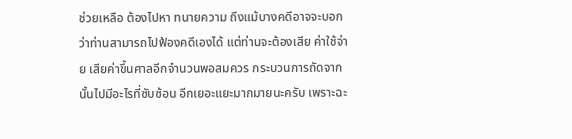ช่วยเหลือ ต้องไปหา ทนายความ ถึงแม้บางคดีอาจจะบอกว่าท่านสามารถไปฟ้องคดีเองได้ แต่ท่านจะต้องเสีย ค่าใช้จ่าย เสียค่าขึ้นศาลอีกจำนวนพอสมควร กระบวนการถัดจากนั้นไปมีอะไรที่ซับซ้อน อีกเยอะแยะมากมายนะครับ เพราะฉะ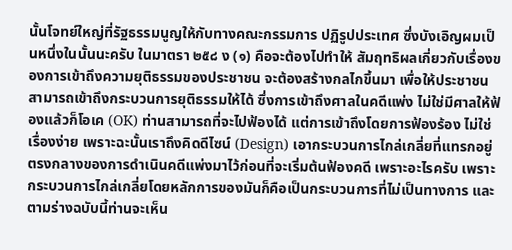นั้นโจทย์ใหญ่ที่รัฐธรรมนูญให้กับทางคณะกรรมการ ปฏิรูปประเทศ ซึ่งบังเอิญผมเป็นหนึ่งในนั้นนะครับ ในมาตรา ๒๕๘ ง (๑) คือจะต้องไปทำให้ สัมฤทธิผลเกี่ยวกับเรื่องของการเข้าถึงความยุติธรรมของประชาชน จะต้องสร้างกลไกขึ้นมา เพื่อให้ประชาชนสามารถเข้าถึงกระบวนการยุติธรรมให้ได้ ซึ่งการเข้าถึงศาลในคดีแพ่ง ไม่ใช่มีศาลให้ฟ้องแล้วก็โอเค (OK) ท่านสามารถที่จะไปฟ้องได้ แต่การเข้าถึงโดยการฟ้องร้อง ไม่ใช่เรื่องง่าย เพราะฉะนั้นเราถึงคิดดีไซน์ (Design) เอากระบวนการไกล่เกลี่ยที่แทรกอยู่ ตรงกลางของการดำเนินคดีแพ่งมาไว้ก่อนที่จะเริ่มต้นฟ้องคดี เพราะอะไรครับ เพราะกระบวนการไกล่เกลี่ยโดยหลักการของมันก็คือเป็นกระบวนการที่ไม่เป็นทางการ และตามร่างฉบับนี้ท่านจะเห็น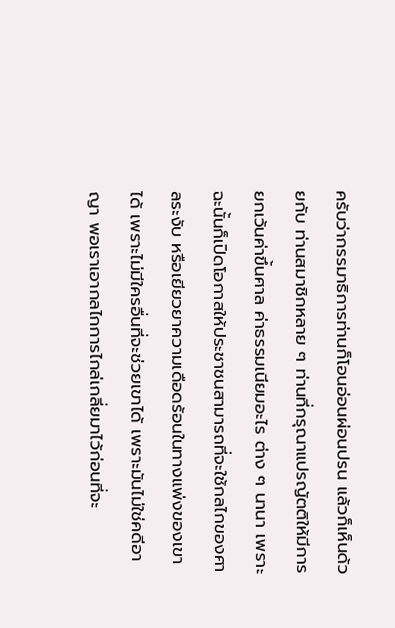ครับว่ากรรมาธิการท่านก็โอนอ่อนผ่อนปรน แล้วก็เห็นด้วยกับ ท่านสมาชิกหลาย ๆ ท่านที่กรุณาแปรญัตติให้มีการยกเว้นค่าขึ้นศาล ค่าธรรมเนียมอะไร ต่าง ๆ นานา เพราะฉะนั้นก็เปิดโอกาสให้ประชาชนสามารถที่จะใช้กลไกของศาลระงับ หรือเยียวยาความเดือดร้อนในทางแพ่งของเขาได้ เพราะไม่มีใครอื่นที่จะช่วยเขาได้ เพราะมันไม่ใช่คดีอาญา พอเราเอากลไกการไกล่เกลี่ยมาไว้ก่อนที่จะ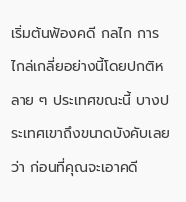เริ่มต้นฟ้องคดี กลไก การไกล่เกลี่ยอย่างนี้โดยปกติหลาย ๆ ประเทศขณะนี้ บางประเทศเขาถึงขนาดบังคับเลยว่า ก่อนที่คุณจะเอาคดี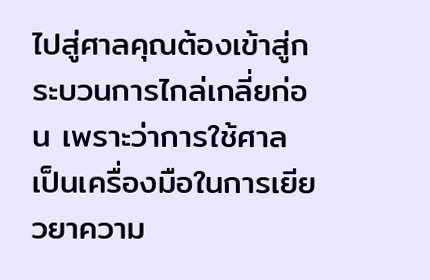ไปสู่ศาลคุณต้องเข้าสู่กระบวนการไกล่เกลี่ยก่อน เพราะว่าการใช้ศาล เป็นเครื่องมือในการเยียวยาความ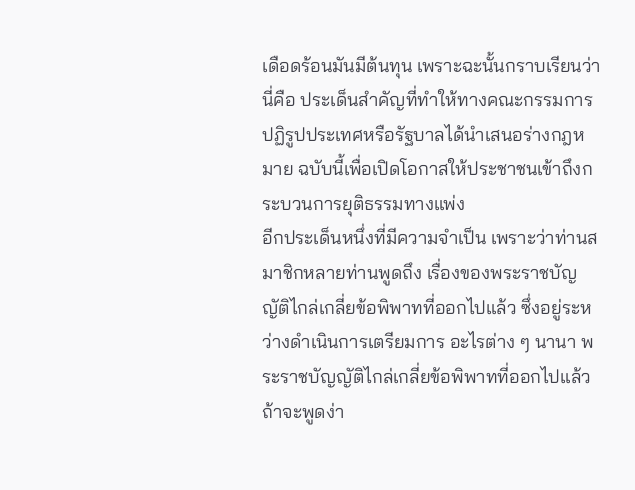เดือดร้อนมันมีต้นทุน เพราะฉะนั้นกราบเรียนว่านี่คือ ประเด็นสำคัญที่ทำให้ทางคณะกรรมการปฏิรูปประเทศหรือรัฐบาลได้นำเสนอร่างกฎหมาย ฉบับนี้เพื่อเปิดโอกาสให้ประชาชนเข้าถึงกระบวนการยุติธรรมทางแพ่ง
อีกประเด็นหนึ่งที่มีความจำเป็น เพราะว่าท่านสมาชิกหลายท่านพูดถึง เรื่องของพระราชบัญญัติไกล่เกลี่ยข้อพิพาทที่ออกไปแล้ว ซึ่งอยู่ระหว่างดำเนินการเตรียมการ อะไรต่าง ๆ นานา พระราชบัญญัติไกล่เกลี่ยข้อพิพาทที่ออกไปแล้วถ้าจะพูดง่า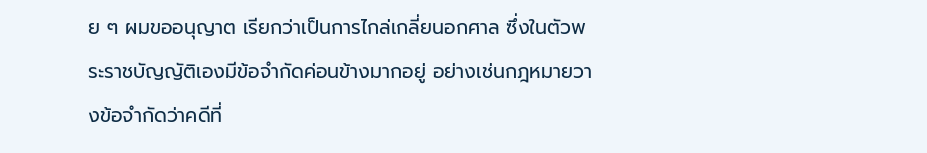ย ๆ ผมขออนุญาต เรียกว่าเป็นการไกล่เกลี่ยนอกศาล ซึ่งในตัวพระราชบัญญัติเองมีข้อจำกัดค่อนข้างมากอยู่ อย่างเช่นกฎหมายวางข้อจำกัดว่าคดีที่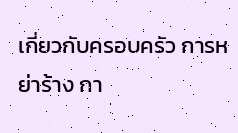เกี่ยวกับครอบครัว การหย่าร้าง กา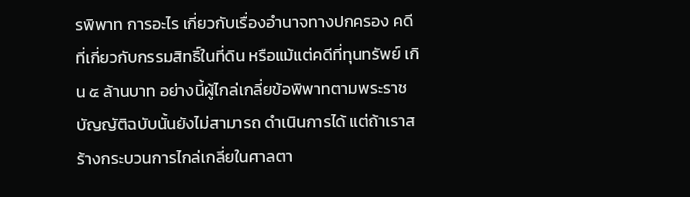รพิพาท การอะไร เกี่ยวกับเรื่องอำนาจทางปกครอง คดีที่เกี่ยวกับกรรมสิทธิ์ในที่ดิน หรือแม้แต่คดีที่ทุนทรัพย์ เกิน ๕ ล้านบาท อย่างนี้ผู้ไกล่เกลี่ยข้อพิพาทตามพระราชบัญญัติฉบับนั้นยังไม่สามารถ ดำเนินการได้ แต่ถ้าเราสร้างกระบวนการไกล่เกลี่ยในศาลตา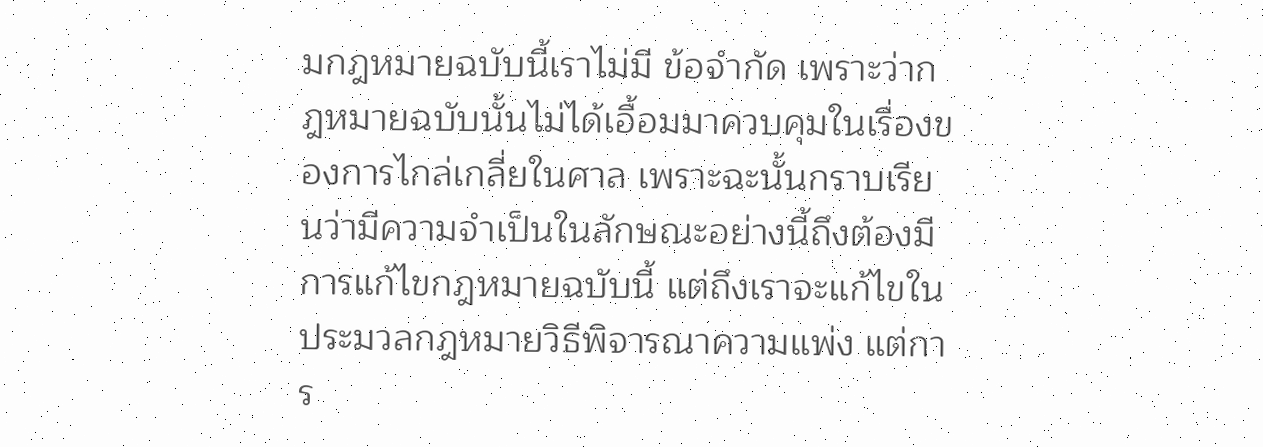มกฎหมายฉบับนี้เราไม่มี ข้อจำกัด เพราะว่ากฎหมายฉบับนั้นไม่ได้เอื้อมมาควบคุมในเรื่องของการไกล่เกลี่ยในศาล เพราะฉะนั้นกราบเรียนว่ามีความจำเป็นในลักษณะอย่างนี้ถึงต้องมีการแก้ไขกฎหมายฉบับนี้ แต่ถึงเราจะแก้ไขในประมวลกฎหมายวิธีพิจารณาความแพ่ง แต่การ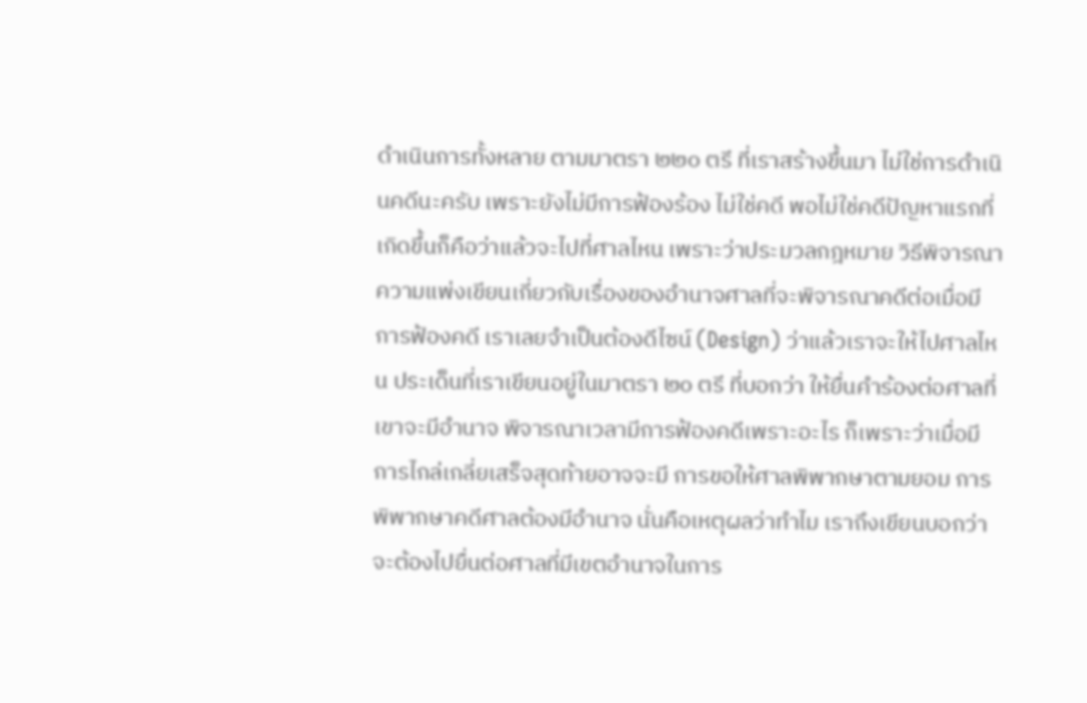ดำเนินการทั้งหลาย ตามมาตรา ๒๒๐ ตรี ที่เราสร้างขึ้นมา ไม่ใช่การดำเนินคดีนะครับ เพราะยังไม่มีการฟ้องร้อง ไม่ใช่คดี พอไม่ใช่คดีปัญหาแรกที่เกิดขึ้นก็คือว่าแล้วจะไปที่ศาลไหน เพราะว่าประมวลกฎหมาย วิธีพิจารณาความแพ่งเขียนเกี่ยวกับเรื่องของอำนาจศาลที่จะพิจารณาคดีต่อเมื่อมีการฟ้องคดี เราเลยจำเป็นต้องดีไซน์ (Design) ว่าแล้วเราจะให้ไปศาลไหน ประเด็นที่เราเขียนอยู่ในมาตรา ๒๐ ตรี ที่บอกว่า ให้ยื่นคำร้องต่อศาลที่เขาจะมีอำนาจ พิจารณาเวลามีการฟ้องคดีเพราะอะไร ก็เพราะว่าเมื่อมีการไกล่เกลี่ยเสร็จสุดท้ายอาจจะมี การขอให้ศาลพิพากษาตามยอม การพิพากษาคดีศาลต้องมีอำนาจ นั่นคือเหตุผลว่าทำไม เราถึงเขียนบอกว่าจะต้องไปยื่นต่อศาลที่มีเขตอำนาจในการ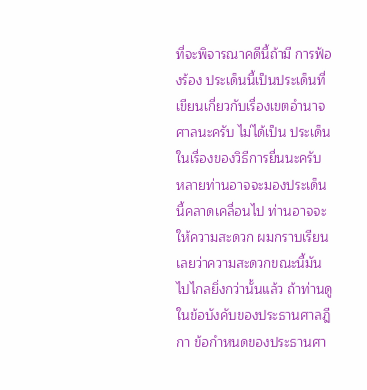ที่จะพิจารณาคดีนี้ถ้ามี การฟ้องร้อง ประเด็นนี้เป็นประเด็นที่เขียนเกี่ยวกับเรื่องเขตอำนาจศาลนะครับ ไม่ได้เป็น ประเด็นในเรื่องของวิธีการยื่นนะครับ หลายท่านอาจจะมองประเด็นนี้คลาดเคลื่อนไป ท่านอาจจะให้ความสะดวก ผมกราบเรียนเลยว่าความสะดวกขณะนี้มันไปไกลยิ่งกว่านั้นแล้ว ถ้าท่านดูในข้อบังคับของประธานศาลฎีกา ข้อกำหนดของประธานศา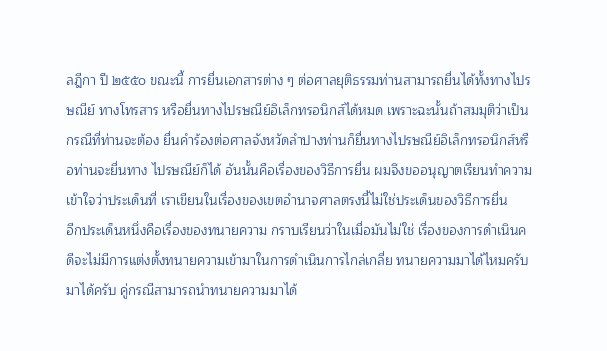ลฎีกา ปี ๒๕๕๐ ขณะนี้ การยื่นเอกสารต่าง ๆ ต่อศาลยุติธรรมท่านสามารถยื่นได้ทั้งทางไปรษณีย์ ทางโทรสาร หรือยื่นทางไปรษณีย์อิเล็กทรอนิกส์ได้หมด เพราะฉะนั้นถ้าสมมุติว่าเป็นกรณีที่ท่านจะต้อง ยื่นคำร้องต่อศาลจังหวัดลำปางท่านก็ยื่นทางไปรษณีย์อิเล็กทรอนิกส์หรือท่านจะยื่นทาง ไปรษณีย์ก็ได้ อันนั้นคือเรื่องของวิธีการยื่น ผมจึงขออนุญาตเรียนทำความเข้าใจว่าประเด็นที่ เราเขียนในเรื่องของเขตอำนาจศาลตรงนี้ไม่ใช่ประเด็นของวิธีการยื่น
อีกประเด็นหนึ่งคือเรื่องของทนายความ กราบเรียนว่าในเมื่อมันไม่ใช่ เรื่องของการดำเนินคดีจะไม่มีการแต่งตั้งทนายความเข้ามาในการดำเนินการไกล่เกลี่ย ทนายความมาได้ไหมครับ มาได้ครับ คู่กรณีสามารถนำทนายความมาได้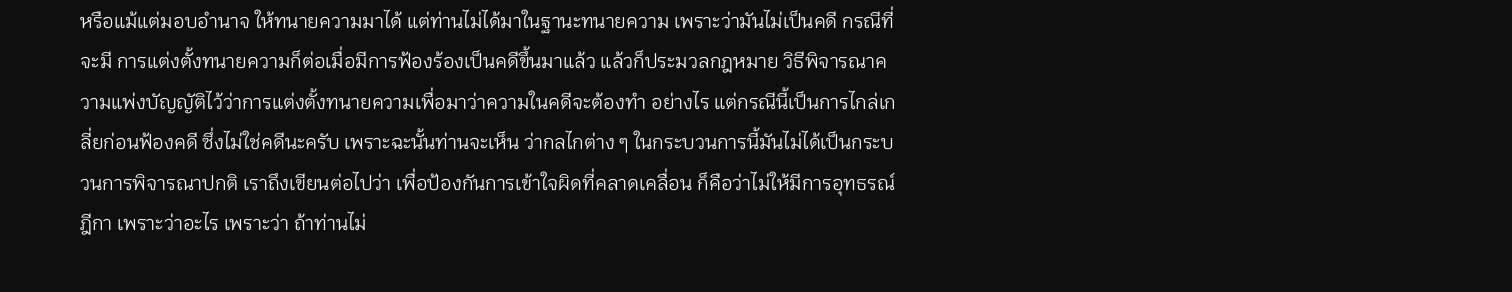หรือแม้แต่มอบอำนาจ ให้ทนายความมาได้ แต่ท่านไม่ได้มาในฐานะทนายความ เพราะว่ามันไม่เป็นคดี กรณีที่จะมี การแต่งตั้งทนายความก็ต่อเมื่อมีการฟ้องร้องเป็นคดีขึ้นมาแล้ว แล้วก็ประมวลกฎหมาย วิธีพิจารณาความแพ่งบัญญัติไว้ว่าการแต่งตั้งทนายความเพื่อมาว่าความในคดีจะต้องทำ อย่างไร แต่กรณีนี้เป็นการไกล่เกลี่ยก่อนฟ้องคดี ซึ่งไม่ใช่คดีนะครับ เพราะฉะนั้นท่านจะเห็น ว่ากลไกต่าง ๆ ในกระบวนการนี้มันไม่ได้เป็นกระบวนการพิจารณาปกติ เราถึงเขียนต่อไปว่า เพื่อป้องกันการเข้าใจผิดที่คลาดเคลื่อน ก็คือว่าไม่ให้มีการอุทธรณ์ฎีกา เพราะว่าอะไร เพราะว่า ถ้าท่านไม่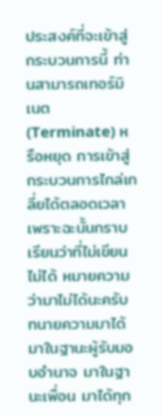ประสงค์ที่จะเข้าสู่กระบวนการนี้ ท่านสามารถเทอร์มิเนต (Terminate) หรือหยุด การเข้าสู่กระบวนการไกล่เกลี่ยได้ตลอดเวลา เพราะฉะนั้นกราบเรียนว่าที่ไม่เขียนไม่ได้ หมายความว่ามาไม่ได้นะครับ ทนายความมาได้ มาในฐานะผู้รับมอบอำนาจ มาในฐานะเพื่อน มาได้ทุก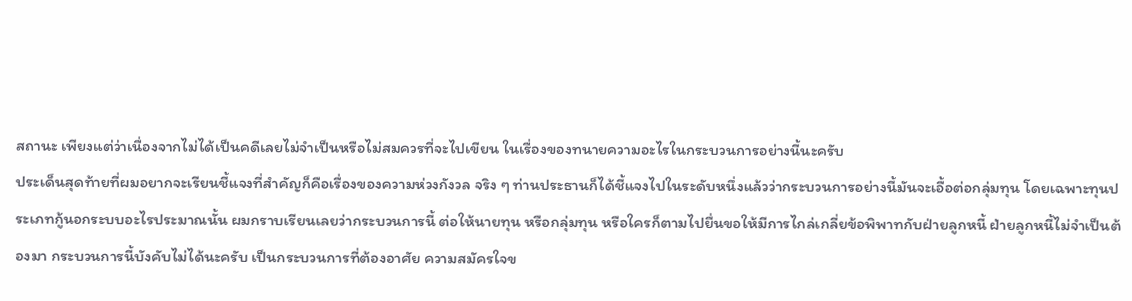สถานะ เพียงแต่ว่าเนื่องจากไม่ได้เป็นคดีเลยไม่จำเป็นหรือไม่สมควรที่จะไปเขียน ในเรื่องของทนายความอะไรในกระบวนการอย่างนี้นะครับ
ประเด็นสุดท้ายที่ผมอยากจะเรียนชี้แจงที่สำคัญก็คือเรื่องของความห่วงกังวล จริง ๆ ท่านประธานก็ได้ชี้แจงไปในระดับหนึ่งแล้วว่ากระบวนการอย่างนี้มันจะเอื้อต่อกลุ่มทุน โดยเฉพาะทุนประเภทกู้นอกระบบอะไรประมาณนั้น ผมกราบเรียนเลยว่ากระบวนการนี้ ต่อให้นายทุน หรือกลุ่มทุน หรือใครก็ตามไปยื่นขอให้มีการไกล่เกลี่ยข้อพิพาทกับฝ่ายลูกหนี้ ฝ่ายลูกหนี้ไม่จำเป็นต้องมา กระบวนการนี้บังคับไม่ได้นะครับ เป็นกระบวนการที่ต้องอาศัย ความสมัครใจข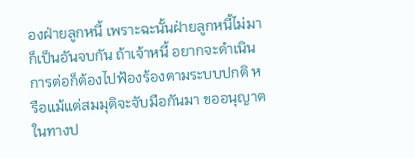องฝ่ายลูกหนี้ เพราะฉะนั้นฝ่ายลูกหนี้ไม่มาก็เป็นอันจบกัน ถ้าเจ้าหนี้ อยากจะดำเนินการต่อก็ต้องไปฟ้องร้องตามระบบปกติ หรือแม้แต่สมมุติจะจับมือกันมา ขออนุญาต ในทางป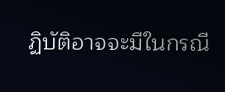ฏิบัติอาจจะมีในกรณี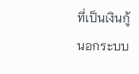ที่เป็นเงินกู้นอกระบบ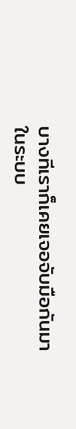บางทีเราก็เคยเจอจับมือกันมา ในระบบ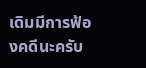เดิมมีการฟ้องคดีนะครับ